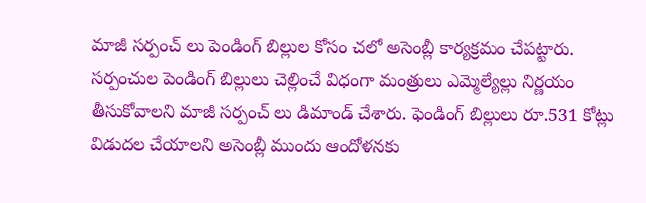మాజీ సర్పంచ్ లు పెండింగ్ బిల్లుల కోసం చలో అసెంబ్లీ కార్యక్రమం చేపట్టారు. సర్పంచుల పెండింగ్ బిల్లులు చెల్లించే విధంగా మంత్రులు ఎమ్మెల్యేల్లు నిర్ణయం తీసుకోవాలని మాజీ సర్పంచ్ లు డిమాండ్ చేశారు. ఫెండింగ్ బిల్లులు రూ.531 కోట్లు విడుదల చేయాలని అసెంబ్లీ ముందు ఆందోళనకు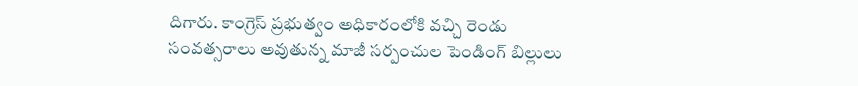దిగారు. కాంగ్రెస్ ప్రభుత్వం అధికారంలోకి వచ్చి రెండు సంవత్సరాలు అవుతున్న మాజీ సర్పంచుల పెండింగ్ బిల్లులు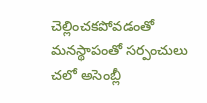చెల్లించకపోవడంతో మనస్థాపంతో సర్పంచులు చలో అసెంబ్లీ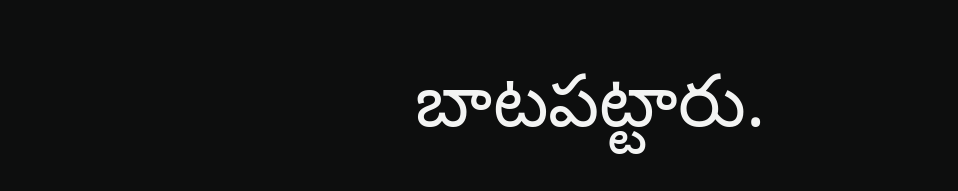బాటపట్టారు.